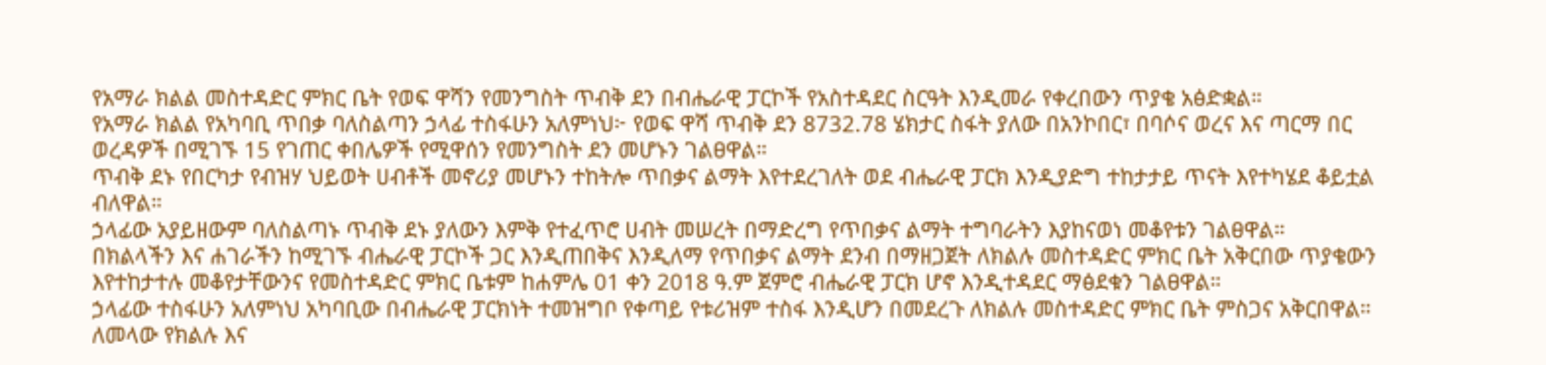የአማራ ክልል መስተዳድር ምክር ቤት የወፍ ዋሻን የመንግስት ጥብቅ ደን በብሔራዊ ፓርኮች የአስተዳደር ስርዓት እንዲመራ የቀረበውን ጥያቄ አፅድቋል።
የአማራ ክልል የአካባቢ ጥበቃ ባለስልጣን ኃላፊ ተስፋሁን አለምነህ፦ የወፍ ዋሻ ጥብቅ ደን 8732.78 ሄክታር ስፋት ያለው በአንኮበር፣ በባሶና ወረና እና ጣርማ በር ወረዳዎች በሚገኙ 15 የገጠር ቀበሌዎች የሚዋሰን የመንግስት ደን መሆኑን ገልፀዋል።
ጥብቅ ደኑ የበርካታ የብዝሃ ህይወት ሀብቶች መኖሪያ መሆኑን ተከትሎ ጥበቃና ልማት እየተደረገለት ወደ ብሔራዊ ፓርክ እንዲያድግ ተከታታይ ጥናት እየተካሄደ ቆይቷል ብለዋል።
ኃላፊው አያይዘውም ባለስልጣኑ ጥብቅ ደኑ ያለውን እምቅ የተፈጥሮ ሀብት መሠረት በማድረግ የጥበቃና ልማት ተግባራትን እያከናወነ መቆየቱን ገልፀዋል።
በክልላችን እና ሐገራችን ከሚገኙ ብሔራዊ ፓርኮች ጋር እንዲጠበቅና እንዲለማ የጥበቃና ልማት ደንብ በማዘጋጀት ለክልሉ መስተዳድር ምክር ቤት አቅርበው ጥያቄውን እየተከታተሉ መቆየታቸውንና የመስተዳድር ምክር ቤቱም ከሐምሌ 01 ቀን 2018 ዓ.ም ጀምሮ ብሔራዊ ፓርክ ሆኖ እንዲተዳደር ማፅደቁን ገልፀዋል።
ኃላፊው ተስፋሁን አለምነህ አካባቢው በብሔራዊ ፓርክነት ተመዝግቦ የቀጣይ የቱሪዝም ተስፋ እንዲሆን በመደረጉ ለክልሉ መስተዳድር ምክር ቤት ምስጋና አቅርበዋል።
ለመላው የክልሉ እና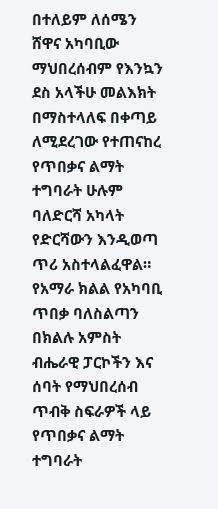በተለይም ለሰሜን ሸዋና አካባቢው ማህበረሰብም የእንኳን ደስ አላችሁ መልእክት በማስተላለፍ በቀጣይ ለሚደረገው የተጠናከረ የጥበቃና ልማት ተግባራት ሁሉም ባለድርሻ አካላት የድርሻውን እንዲወጣ ጥሪ አስተላልፈዋል።
የአማራ ክልል የአካባቢ ጥበቃ ባለስልጣን በክልሉ አምስት ብሔራዊ ፓርኮችን እና ሰባት የማህበረሰብ ጥብቅ ስፍራዎች ላይ የጥበቃና ልማት ተግባራት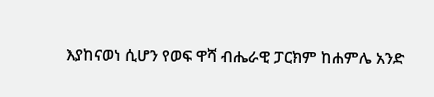እያከናወነ ሲሆን የወፍ ዋሻ ብሔራዊ ፓርክም ከሐምሌ አንድ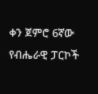ቀን ጀምሮ 6ኛው የብሔራዊ ፓርኮች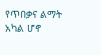የጥበቃና ልማት አካል ሆኖ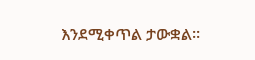እንደሚቀጥል ታውቋል።